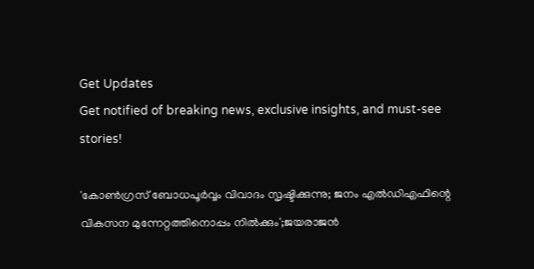Get Updates
Get notified of breaking news, exclusive insights, and must-see stories!

'കോൺഗ്രസ് ബോധപൂർവ്വം വിവാദം സൃഷ്ടിക്കുന്നു; ജനം എൽഡിഎഫിന്റെ വികസന മുന്നേറ്റത്തിനൊപ്പം നിൽക്കും';ജയരാജൻ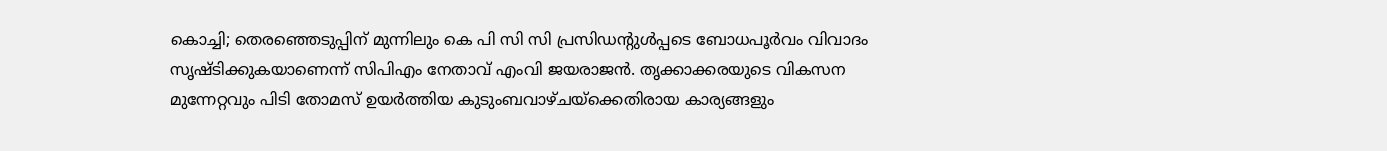കൊച്ചി; തെരഞ്ഞെടുപ്പിന് മുന്നിലും കെ പി സി സി പ്രസിഡന്റുൾപ്പടെ ബോധപൂർവം വിവാദം സൃഷ്ടിക്കുകയാണെന്ന് സിപിഎം നേതാവ് എംവി ജയരാജൻ. തൃക്കാക്കരയുടെ വികസന മുന്നേറ്റവും പിടി തോമസ് ഉയർത്തിയ കുടുംബവാഴ്ചയ്ക്കെതിരായ കാര്യങ്ങളും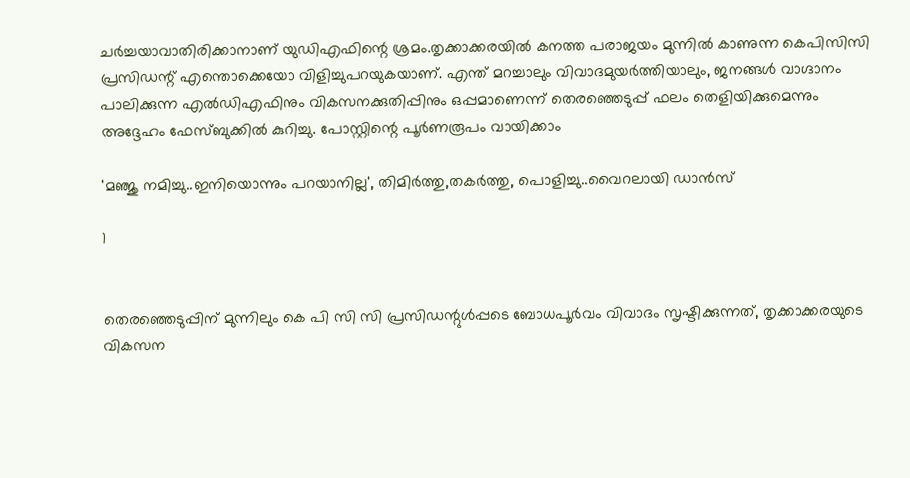ചർച്ചയാവാതിരിക്കാനാണ് യുഡിഎഫിന്റെ ശ്രമം.തൃക്കാക്കരയിൽ കനത്ത പരാജയം മുന്നിൽ കാണുന്ന കെപിസിസി പ്രസിഡന്റ് എന്തൊക്കെയോ വിളിച്ചുപറയുകയാണ്. എന്ത് മറച്ചാലും വിവാദമുയർത്തിയാലും, ജനങ്ങൾ വാഗ്ദാനം പാലിക്കുന്ന എൽഡിഎഫിനും വികസനക്കുതിപ്പിനും ഒപ്പമാണെന്ന് തെരഞ്ഞെടുപ്പ് ഫലം തെളിയിക്കുമെന്നും അദ്ദേഹം ഫേസ്ബുക്കിൽ കുറിച്ചു. പോസ്റ്റിന്റെ പൂർണരൂപം വായിക്കാം

'മഞ്ജു നമിച്ചു..ഇനിയൊന്നും പറയാനില്ല', തിമിർത്തു,തകർത്തു, പൊളിച്ചു..വൈറലായി ഡാൻസ്

1


തെരഞ്ഞെടുപ്പിന് മുന്നിലും കെ പി സി സി പ്രസിഡന്റുൾപ്പടെ ബോധപൂർവം വിവാദം സൃഷ്ടിക്കുന്നത്, തൃക്കാക്കരയുടെ വികസന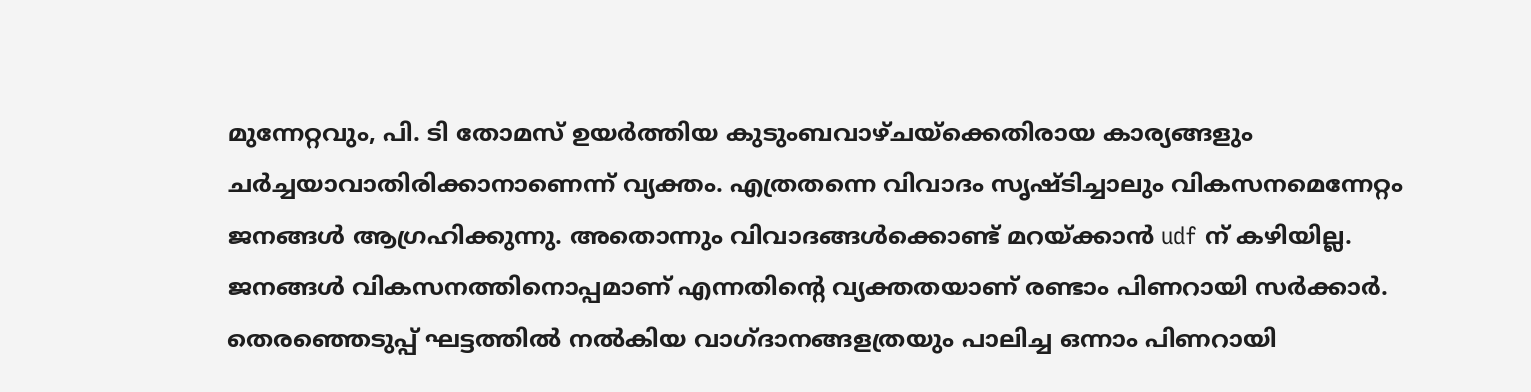മുന്നേറ്റവും, പി. ടി തോമസ് ഉയർത്തിയ കുടുംബവാഴ്ചയ്ക്കെതിരായ കാര്യങ്ങളും ചർച്ചയാവാതിരിക്കാനാണെന്ന് വ്യക്തം. എത്രതന്നെ വിവാദം സൃഷ്ടിച്ചാലും വികസനമെന്നേറ്റം ജനങ്ങൾ ആഗ്രഹിക്കുന്നു. അതൊന്നും വിവാദങ്ങൾക്കൊണ്ട് മറയ്ക്കാൻ udf ന് കഴിയില്ല.
ജനങ്ങൾ വികസനത്തിനൊപ്പമാണ് എന്നതിന്റെ വ്യക്തതയാണ് രണ്ടാം പിണറായി സർക്കാർ. തെരഞ്ഞെടുപ്പ് ഘട്ടത്തിൽ നൽകിയ വാഗ്ദാനങ്ങളത്രയും പാലിച്ച ഒന്നാം പിണറായി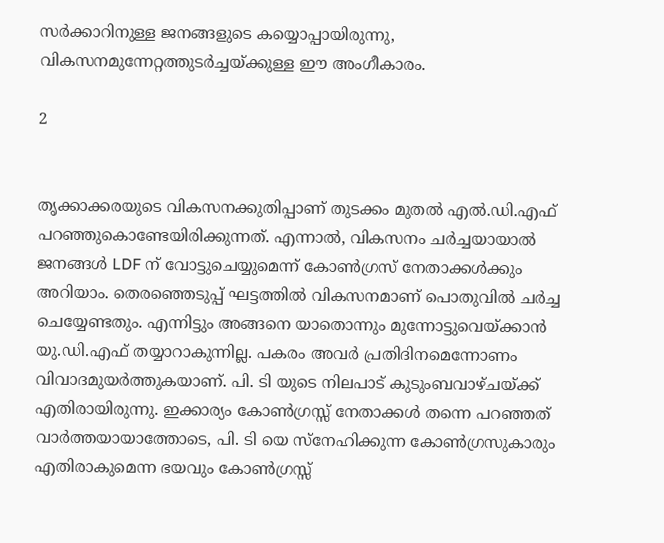സർക്കാറിനുള്ള ജനങ്ങളുടെ കയ്യൊപ്പായിരുന്നു, വികസനമുന്നേറ്റത്തുടർച്ചയ്ക്കുള്ള ഈ അംഗീകാരം.

2


തൃക്കാക്കരയുടെ വികസനക്കുതിപ്പാണ് തുടക്കം മുതൽ എൽ.ഡി.എഫ് പറഞ്ഞുകൊണ്ടേയിരിക്കുന്നത്. എന്നാൽ, വികസനം ചർച്ചയായാൽ ജനങ്ങൾ LDF ന് വോട്ടുചെയ്യുമെന്ന് കോൺഗ്രസ് നേതാക്കൾക്കും അറിയാം. തെരഞ്ഞെടുപ്പ് ഘട്ടത്തിൽ വികസനമാണ് പൊതുവിൽ ചർച്ച ചെയ്യേണ്ടതും. എന്നിട്ടും അങ്ങനെ യാതൊന്നും മുന്നോട്ടുവെയ്ക്കാൻ യു.ഡി.എഫ് തയ്യാറാകുന്നില്ല. പകരം അവർ പ്രതിദിനമെന്നോണം വിവാദമുയർത്തുകയാണ്. പി. ടി യുടെ നിലപാട് കുടുംബവാഴ്ചയ്ക്ക് എതിരായിരുന്നു. ഇക്കാര്യം കോൺഗ്രസ്സ് നേതാക്കൾ തന്നെ പറഞ്ഞത് വാർത്തയായാത്തോടെ, പി. ടി യെ സ്നേഹിക്കുന്ന കോൺഗ്രസുകാരും എതിരാകുമെന്ന ഭയവും കോൺഗ്രസ്സ്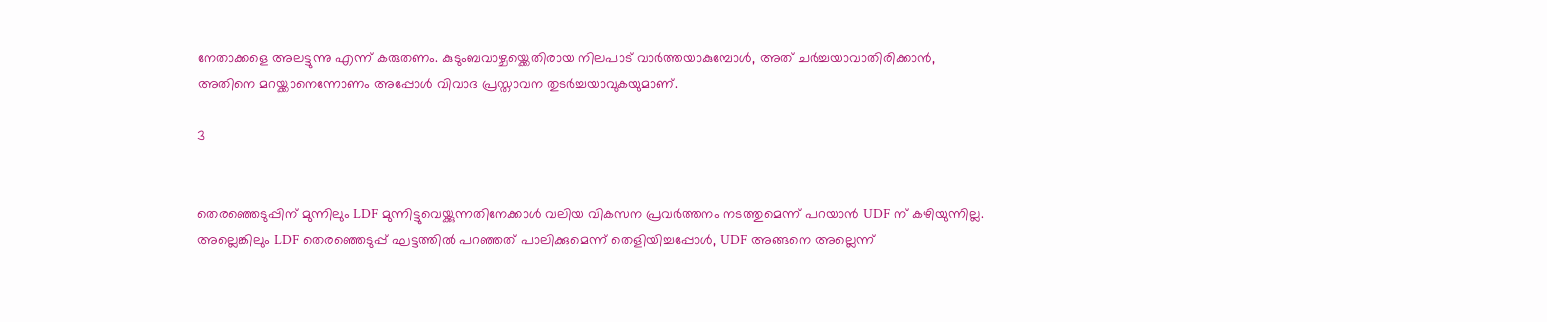നേതാക്കളെ അലട്ടുന്നു എന്ന് കരുതണം. കുടുംബവാഴ്ചയ്ക്കെതിരായ നിലപാട് വാർത്തയാകുമ്പോൾ, അത് ചർച്ചയാവാതിരിക്കാൻ, അതിനെ മറയ്ക്കാനെന്നോണം അപ്പോൾ വിവാദ പ്രസ്താവന തുടർച്ചയാവുകയുമാണ്.

3


തെരഞ്ഞെടുപ്പിന് മുന്നിലും LDF മുന്നിട്ടുവെയ്ക്കുന്നതിനേക്കാൾ വലിയ വികസന പ്രവർത്തനം നടത്തുമെന്ന് പറയാൻ UDF ന് കഴിയുന്നില്ല. അല്ലെങ്കിലും LDF തെരഞ്ഞെടുപ്പ് ഘട്ടത്തിൽ പറഞ്ഞത് പാലിക്കുമെന്ന് തെളിയിച്ചപ്പോൾ, UDF അങ്ങനെ അല്ലെന്ന്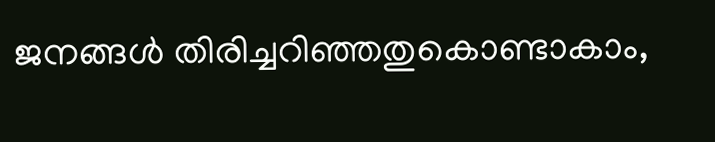ജനങ്ങൾ തിരിച്ചറിഞ്ഞതുകൊണ്ടാകാം,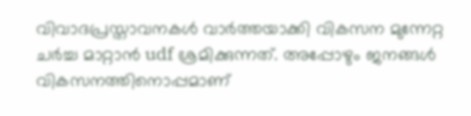വിവാദപ്രസ്താവനകൾ വാർത്തയാക്കി വികസന മുന്നേറ്റ ചർച്ച മാറ്റാൻ udf ശ്രമിക്കുന്നത്. അപ്പോഴും ജനങ്ങൾ വികസനത്തിനൊപ്പമാണ്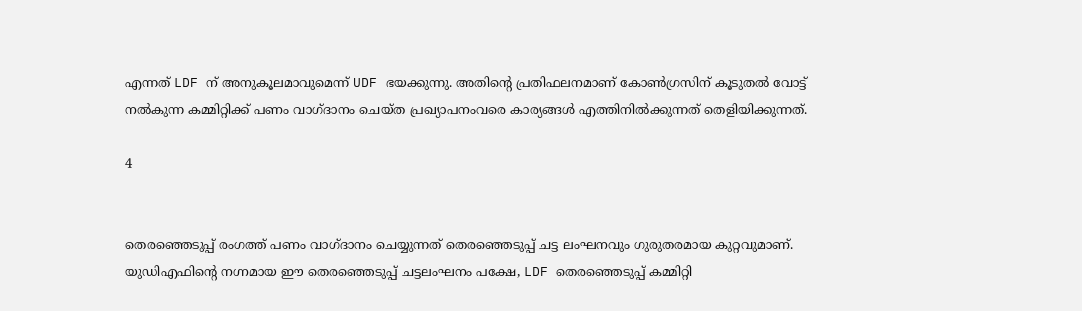എന്നത് LDF ന് അനുകൂലമാവുമെന്ന് UDF ഭയക്കുന്നു. അതിന്റെ പ്രതിഫലനമാണ് കോൺഗ്രസിന് കൂടുതൽ വോട്ട് നൽകുന്ന കമ്മിറ്റിക്ക് പണം വാഗ്ദാനം ചെയ്ത പ്രഖ്യാപനംവരെ കാര്യങ്ങൾ എത്തിനിൽക്കുന്നത് തെളിയിക്കുന്നത്.

4


തെരഞ്ഞെടുപ്പ് രംഗത്ത് പണം വാഗ്ദാനം ചെയ്യുന്നത് തെരഞ്ഞെടുപ്പ് ചട്ട ലംഘനവും ഗുരുതരമായ കുറ്റവുമാണ്. യുഡിഎഫിന്റെ നഗ്നമായ ഈ തെരഞ്ഞെടുപ്പ് ചട്ടലംഘനം പക്ഷേ, LDF തെരഞ്ഞെടുപ്പ് കമ്മിറ്റി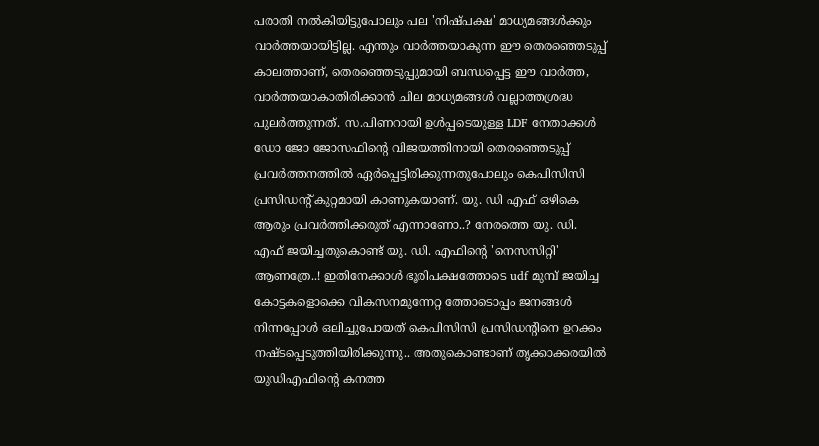പരാതി നൽകിയിട്ടുപോലും പല 'നിഷ്പക്ഷ' മാധ്യമങ്ങൾക്കും വാർത്തയായിട്ടില്ല. എന്തും വാർത്തയാകുന്ന ഈ തെരഞ്ഞെടുപ്പ് കാലത്താണ്, തെരഞ്ഞെടുപ്പുമായി ബന്ധപ്പെട്ട ഈ വാർത്ത, വാർത്തയാകാതിരിക്കാൻ ചില മാധ്യമങ്ങൾ വല്ലാത്തശ്രദ്ധ പുലർത്തുന്നത്. സ.പിണറായി ഉൾപ്പടെയുള്ള LDF നേതാക്കൾ ഡോ ജോ ജോസഫിന്റെ വിജയത്തിനായി തെരഞ്ഞെടുപ്പ് പ്രവർത്തനത്തിൽ ഏർപ്പെട്ടിരിക്കുന്നതുപോലും കെപിസിസി പ്രസിഡന്റ് കുറ്റമായി കാണുകയാണ്. യു. ഡി എഫ് ഒഴികെ ആരും പ്രവർത്തിക്കരുത് എന്നാണോ..? നേരത്തെ യു. ഡി. എഫ് ജയിച്ചതുകൊണ്ട് യു. ഡി. എഫിന്റെ 'നെസസിറ്റി' ആണത്രേ..! ഇതിനേക്കാൾ ഭൂരിപക്ഷത്തോടെ udf മുമ്പ് ജയിച്ച കോട്ടകളൊക്കെ വികസനമുന്നേറ്റ ത്തോടൊപ്പം ജനങ്ങൾ നിന്നപ്പോൾ ഒലിച്ചുപോയത് കെപിസിസി പ്രസിഡന്റിനെ ഉറക്കം നഷ്ടപ്പെടുത്തിയിരിക്കുന്നു.. അതുകൊണ്ടാണ് തൃക്കാക്കരയിൽ യുഡിഎഫിന്റെ കനത്ത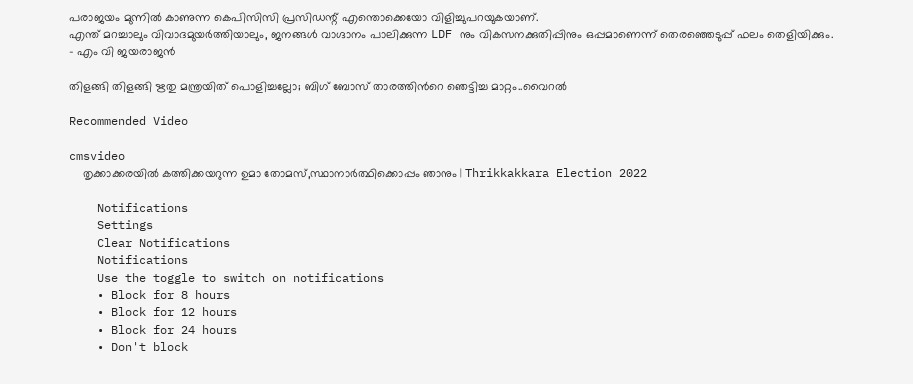പരാജയം മുന്നിൽ കാണുന്ന കെപിസിസി പ്രസിഡന്റ് എന്തൊക്കെയോ വിളിച്ചുപറയുകയാണ്.
എന്ത് മറച്ചാലും വിവാദമുയർത്തിയാലും, ജനങ്ങൾ വാഗ്ദാനം പാലിക്കുന്ന LDF നും വികസനക്കുതിപ്പിനും ഒപ്പമാണെന്ന് തെരഞ്ഞെടുപ്പ് ഫലം തെളിയിക്കും.
- എം വി ജയരാജൻ

തിളങ്ങി തിളങ്ങി ഋതു മന്ത്രയിത് പൊളിച്ചല്ലോ; ബിഗ് ബോസ് താരത്തിൻറെ ഞെട്ടിച്ച മാറ്റം..വൈറൽ

Recommended Video

cmsvideo
    തൃക്കാക്കരയിൽ കത്തിക്കയറുന്ന ഉമാ തോമസ്,സ്ഥാനാർത്ഥിക്കൊപ്പം ഞാനും | Thrikkakkara Election 2022

    Notifications
    Settings
    Clear Notifications
    Notifications
    Use the toggle to switch on notifications
    • Block for 8 hours
    • Block for 12 hours
    • Block for 24 hours
    • Don't block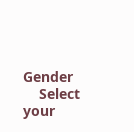Gender
    Select your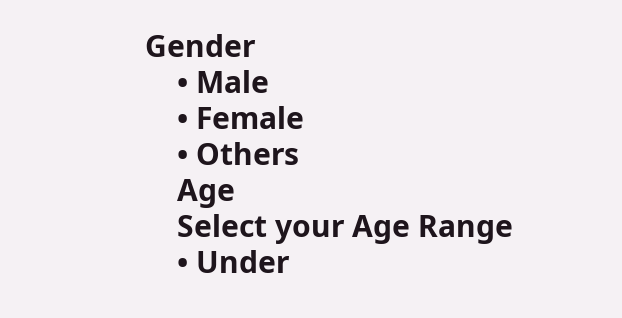Gender
    • Male
    • Female
    • Others
    Age
    Select your Age Range
    • Under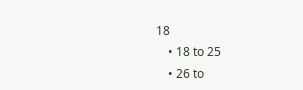18
    • 18 to 25
    • 26 to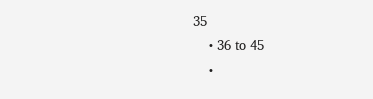35
    • 36 to 45
    •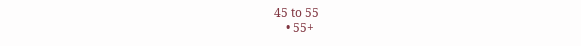45 to 55
    • 55+